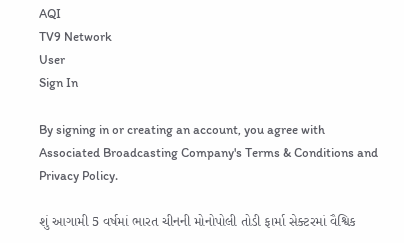AQI
TV9 Network
User
Sign In

By signing in or creating an account, you agree with Associated Broadcasting Company's Terms & Conditions and Privacy Policy.

શું આગામી 5 વર્ષમાં ભારત ચીનની મોનોપોલી તોડી ફાર્મા સેક્ટરમાં વૈશ્વિક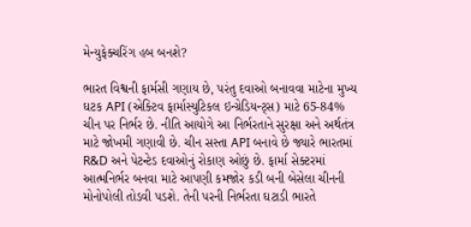મેન્યુફેક્ચરિંગ હબ બનશે?

ભારત વિશ્વની ફાર્મસી ગણાય છે, પરંતુ દવાઓ બનાવવા માટેના મુખ્ય ઘટક API (એક્ટિવ ફાર્માસ્યુટિકલ ઇન્ગ્રેડિયન્ટ્સ) માટે 65-84% ચીન પર નિર્ભર છે. નીતિ આયોગે આ નિર્ભરતાને સુરક્ષા અને અર્થતંત્ર માટે જોખમી ગણાવી છે. ચીન સસ્તા API બનાવે છે જ્યારે ભારતમાં R&D અને પેટન્ટેડ દવાઓનું રોકાણ ઓછું છે. ફાર્મા સેક્ટરમાં આત્મનિર્ભર બનવા માટે આપણી કમજોર કડી બની બેસેલા ચીનની મોનોપોલી તોડવી પડશે. તેની પરની નિર્ભરતા ઘટાડી ભારતે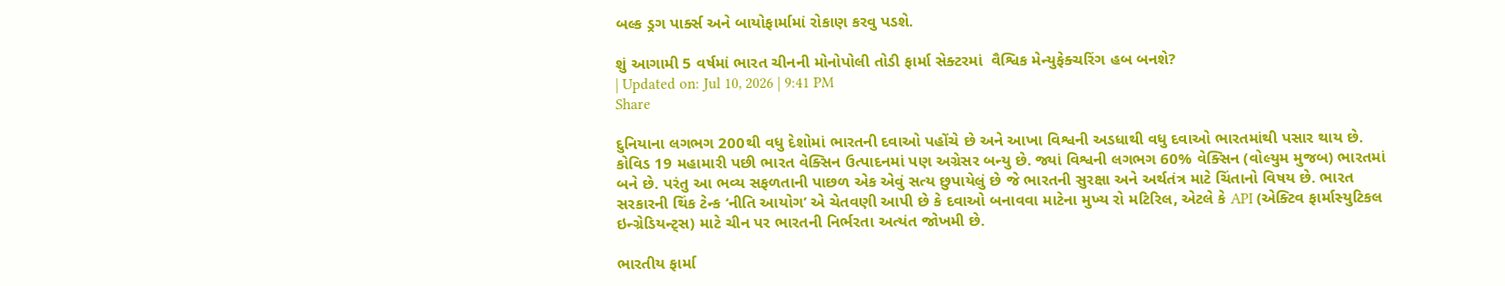બલ્ક ડ્રગ પાર્ક્સ અને બાયોફાર્મામાં રોકાણ કરવુ પડશે.

શું આગામી 5 વર્ષમાં ભારત ચીનની મોનોપોલી તોડી ફાર્મા સેક્ટરમાં  વૈશ્વિક મેન્યુફેક્ચરિંગ હબ બનશે?
| Updated on: Jul 10, 2026 | 9:41 PM
Share

દુનિયાના લગભગ 200થી વધુ દેશોમાં ભારતની દવાઓ પહોંચે છે અને આખા વિશ્વની અડધાથી વધુ દવાઓ ભારતમાંથી પસાર થાય છે. કોવિડ 19 મહામારી પછી ભારત વેક્સિન ઉત્પાદનમાં પણ અગ્રેસર બન્યુ છે. જ્યાં વિશ્વની લગભગ 60% વેક્સિન (વોલ્યુમ મુજબ) ભારતમાં બને છે. પરંતુ આ ભવ્ય સફળતાની પાછળ એક એવું સત્ય છુપાયેલું છે જે ભારતની સુરક્ષા અને અર્થતંત્ર માટે ચિંતાનો વિષય છે. ભારત સરકારની થિંક ટેન્ક ‘નીતિ આયોગ’ એ ચેતવણી આપી છે કે દવાઓ બનાવવા માટેના મુખ્ય રો મટિરિલ, એટલે કે API (એક્ટિવ ફાર્માસ્યુટિકલ ઇન્ગ્રેડિયન્ટ્સ) માટે ચીન પર ભારતની નિર્ભરતા અત્યંત જોખમી છે.

ભારતીય ફાર્મા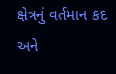ક્ષેત્રનું વર્તમાન કદ અને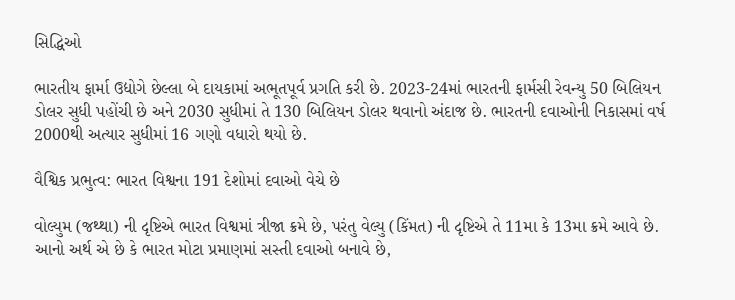સિદ્ધિઓ

ભારતીય ફાર્મા ઉદ્યોગે છેલ્લા બે દાયકામાં અભૂતપૂર્વ પ્રગતિ કરી છે. 2023-24માં ભારતની ફાર્મસી રેવન્યુ 50 બિલિયન ડોલર સુધી પહોંચી છે અને 2030 સુધીમાં તે 130 બિલિયન ડોલર થવાનો અંદાજ છે. ભારતની દવાઓની નિકાસમાં વર્ષ 2000થી અત્યાર સુધીમાં 16 ગણો વધારો થયો છે.

વૈશ્વિક પ્રભુત્વ: ભારત વિશ્વના 191 દેશોમાં દવાઓ વેચે છે

વોલ્યુમ (જથ્થા) ની દૃષ્ટિએ ભારત વિશ્વમાં ત્રીજા ક્રમે છે, પરંતુ વેલ્યુ (કિંમત) ની દૃષ્ટિએ તે 11મા કે 13મા ક્રમે આવે છે. આનો અર્થ એ છે કે ભારત મોટા પ્રમાણમાં સસ્તી દવાઓ બનાવે છે,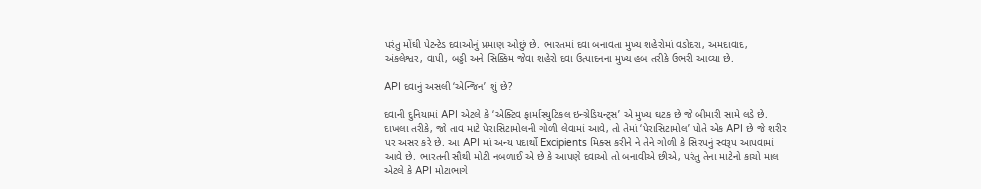પરંતુ મોંઘી પેટન્ટેડ દવાઓનું પ્રમાણ ઓછું છે. ભારતમાં દવા બનાવતા મુખ્ય શહેરોમાં વડોદરા, અમદાવાદ, અંકલેશ્વર, વાપી, બડ્ડી અને સિક્કિમ જેવા શહેરો દવા ઉત્પાદનના મુખ્ય હબ તરીકે ઉભરી આવ્યા છે.

API દવાનું અસલી ‘એન્જિન’ શું છે?

દવાની દુનિયામાં API એટલે કે ‘એક્ટિવ ફાર્માસ્યુટિકલ ઇન્ગ્રેડિયન્ટ્સ’ એ મુખ્ય ઘટક છે જે બીમારી સામે લડે છે. દાખલા તરીકે, જો તાવ માટે પેરાસિટામોલની ગોળી લેવામાં આવે, તો તેમાં ‘પેરાસિટામોલ’ પોતે એક API છે જે શરીર પર અસર કરે છે. આ API માં અન્ય પદાર્થો Excipients મિક્સ કરીને ને તેને ગોળી કે સિરપનું સ્વરૂપ આપવામાં આવે છે. ભારતની સૌથી મોટી નબળાઈ એ છે કે આપણે દવાઓ તો બનાવીએ છીએ, પરંતુ તેના માટેનો કાચો માલ એટલે કે API મોટાભાગે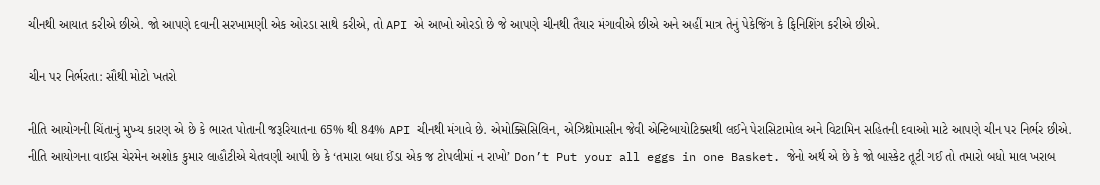ચીનથી આયાત કરીએ છીએ. જો આપણે દવાની સરખામણી એક ઓરડા સાથે કરીએ, તો API એ આખો ઓરડો છે જે આપણે ચીનથી તૈયાર મંગાવીએ છીએ અને અહીં માત્ર તેનું પેકેજિંગ કે ફિનિશિંગ કરીએ છીએ.

ચીન પર નિર્ભરતા: સૌથી મોટો ખતરો

નીતિ આયોગની ચિંતાનું મુખ્ય કારણ એ છે કે ભારત પોતાની જરૂરિયાતના 65% થી 84% API ચીનથી મંગાવે છે. એમોક્સિસિલિન, એઝિથ્રોમાસીન જેવી એન્ટિબાયોટિક્સથી લઈને પેરાસિટામોલ અને વિટામિન સહિતની દવાઓ માટે આપણે ચીન પર નિર્ભર છીએ. નીતિ આયોગના વાઈસ ચેરમેન અશોક કુમાર લાહૌટીએ ચેતવણી આપી છે કે ‘તમારા બધા ઈંડા એક જ ટોપલીમાં ન રાખો’ Don’t Put your all eggs in one Basket. જેનો અર્થ એ છે કે જો બાસ્કેટ તૂટી ગઈ તો તમારો બધો માલ ખરાબ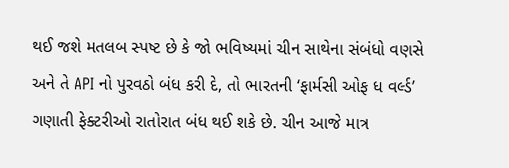થઈ જશે મતલબ સ્પષ્ટ છે કે જો ભવિષ્યમાં ચીન સાથેના સંબંધો વણસે અને તે API નો પુરવઠો બંધ કરી દે, તો ભારતની ‘ફાર્મસી ઓફ ધ વર્લ્ડ’ ગણાતી ફેક્ટરીઓ રાતોરાત બંધ થઈ શકે છે. ચીન આજે માત્ર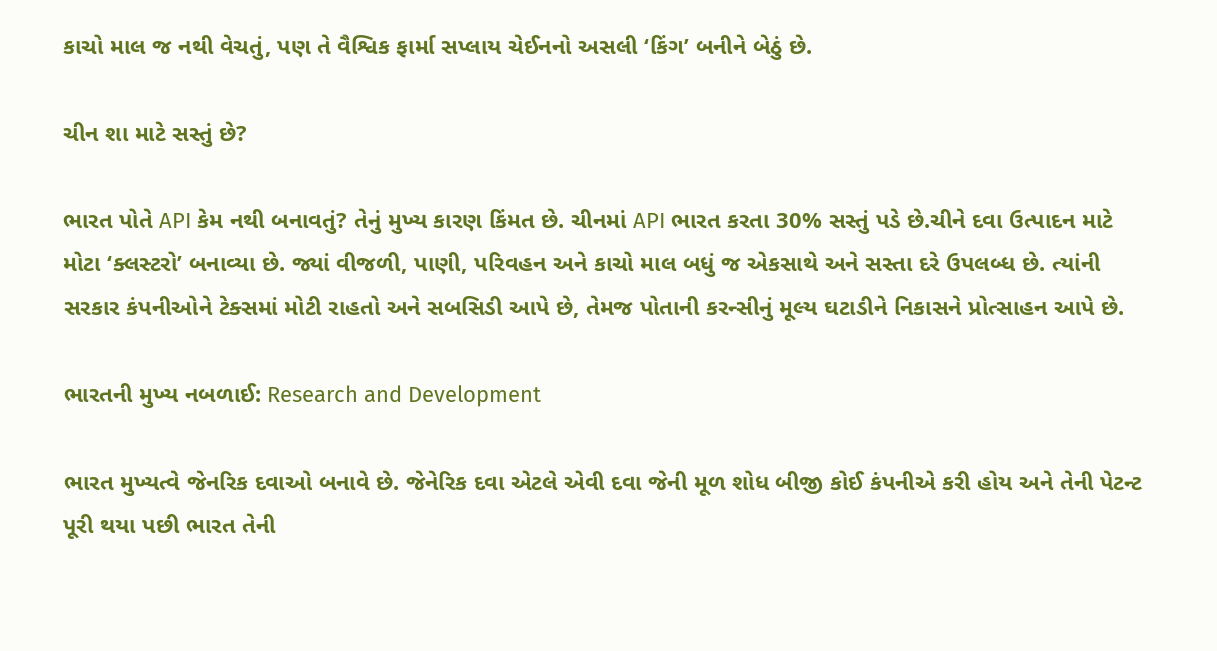કાચો માલ જ નથી વેચતું, પણ તે વૈશ્વિક ફાર્મા સપ્લાય ચેઈનનો અસલી ‘કિંગ’ બનીને બેઠું છે.

ચીન શા માટે સસ્તું છે?

ભારત પોતે API કેમ નથી બનાવતું? તેનું મુખ્ય કારણ કિંમત છે. ચીનમાં API ભારત કરતા 30% સસ્તું પડે છે.ચીને દવા ઉત્પાદન માટે મોટા ‘ક્લસ્ટરો’ બનાવ્યા છે. જ્યાં વીજળી, પાણી, પરિવહન અને કાચો માલ બધું જ એકસાથે અને સસ્તા દરે ઉપલબ્ધ છે. ત્યાંની સરકાર કંપનીઓને ટેક્સમાં મોટી રાહતો અને સબસિડી આપે છે, તેમજ પોતાની કરન્સીનું મૂલ્ય ઘટાડીને નિકાસને પ્રોત્સાહન આપે છે.

ભારતની મુખ્ય નબળાઈ: Research and Development

ભારત મુખ્યત્વે જેનરિક દવાઓ બનાવે છે. જેનેરિક દવા એટલે એવી દવા જેની મૂળ શોધ બીજી કોઈ કંપનીએ કરી હોય અને તેની પેટન્ટ પૂરી થયા પછી ભારત તેની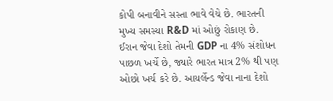કોપી બનાવીને સસ્તા ભાવે વેચે છે. ભારતની મુખ્ય સમસ્યા R&D માં ઓછું રોકાણ છે. ઈરાન જેવા દેશો તેમની GDP ના 4% સંશોધન પાછળ ખર્ચે છે, જ્યારે ભારત માત્ર 2% થી પણ ઓછો ખર્ચ કરે છે. આયર્લેન્ડ જેવા નાના દેશો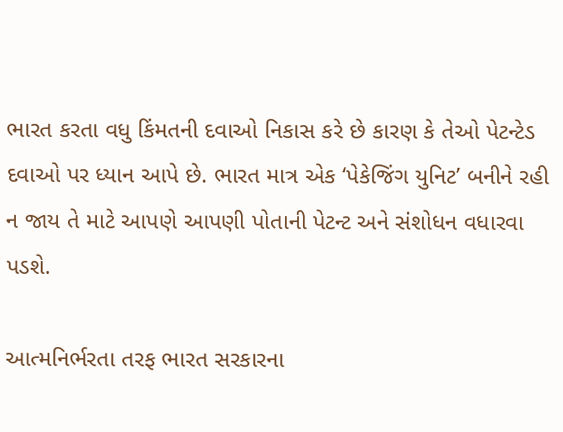ભારત કરતા વધુ કિંમતની દવાઓ નિકાસ કરે છે કારણ કે તેઓ પેટન્ટેડ દવાઓ પર ધ્યાન આપે છે. ભારત માત્ર એક ‘પેકેજિંગ યુનિટ’ બનીને રહી ન જાય તે માટે આપણે આપણી પોતાની પેટન્ટ અને સંશોધન વધારવા પડશે.

આત્મનિર્ભરતા તરફ ભારત સરકારના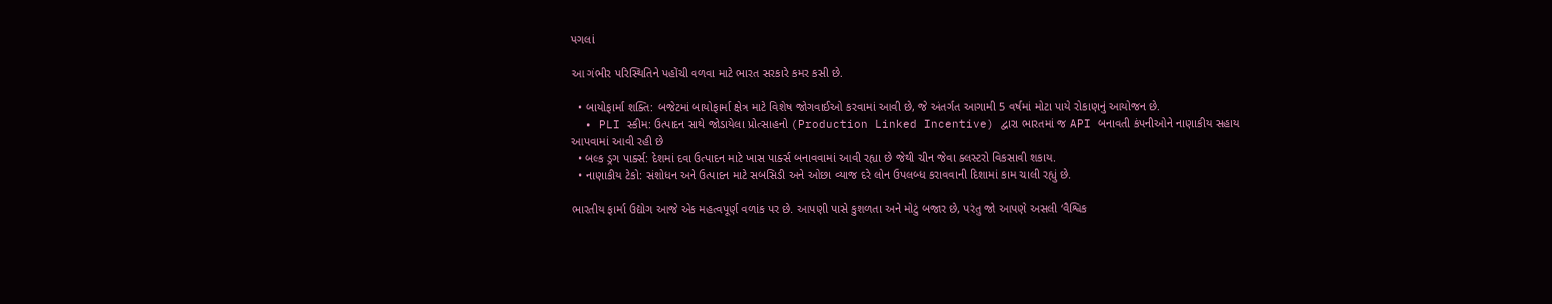પગલાં

આ ગંભીર પરિસ્થિતિને પહોંચી વળવા માટે ભારત સરકારે કમર કસી છે.

  • બાયોફાર્મા શક્તિ: બજેટમાં બાયોફાર્મા ક્ષેત્ર માટે વિશેષ જોગવાઈઓ કરવામાં આવી છે, જે અંતર્ગત આગામી 5 વર્ષમાં મોટા પાયે રોકાણનું આયોજન છે.
  • PLI સ્કીમ: ઉત્પાદન સાથે જોડાયેલા પ્રોત્સાહનો (Production Linked Incentive) દ્વારા ભારતમાં જ API બનાવતી કંપનીઓને નાણાકીય સહાય આપવામાં આવી રહી છે
  • બલ્ક ડ્રગ પાર્ક્સ: દેશમાં દવા ઉત્પાદન માટે ખાસ પાર્ક્સ બનાવવામાં આવી રહ્યા છે જેથી ચીન જેવા ક્લસ્ટરો વિકસાવી શકાય.
  • નાણાકીય ટેકો: સંશોધન અને ઉત્પાદન માટે સબસિડી અને ઓછા વ્યાજ દરે લોન ઉપલબ્ધ કરાવવાની દિશામાં કામ ચાલી રહ્યું છે.

ભારતીય ફાર્મા ઉદ્યોગ આજે એક મહત્વપૂર્ણ વળાંક પર છે. આપણી પાસે કુશળતા અને મોટું બજાર છે, પરંતુ જો આપણે અસલી ‘વૈશ્વિક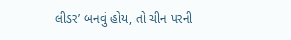લીડર’ બનવું હોય, તો ચીન પરની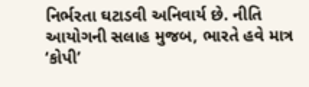નિર્ભરતા ઘટાડવી અનિવાર્ય છે. નીતિ આયોગની સલાહ મુજબ, ભારતે હવે માત્ર ‘કોપી’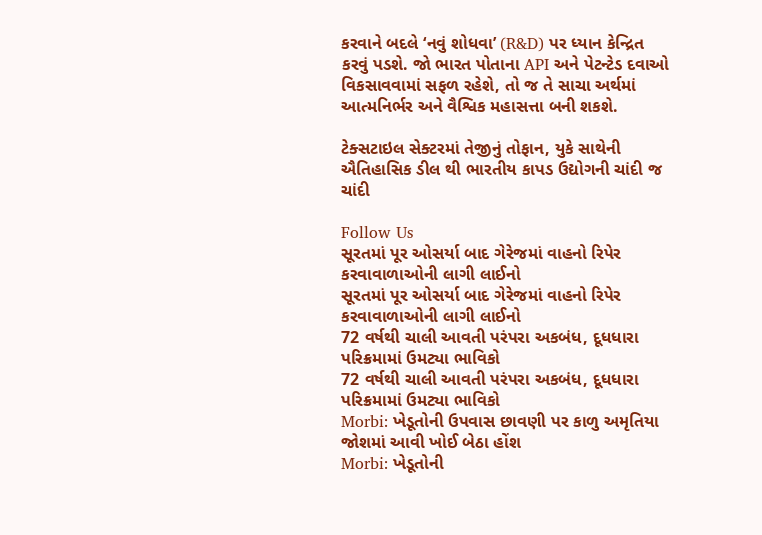કરવાને બદલે ‘નવું શોધવા’ (R&D) પર ધ્યાન કેન્દ્રિત કરવું પડશે. જો ભારત પોતાના API અને પેટન્ટેડ દવાઓ વિકસાવવામાં સફળ રહેશે, તો જ તે સાચા અર્થમાં આત્મનિર્ભર અને વૈશ્વિક મહાસત્તા બની શકશે.

ટેક્સટાઇલ સેક્ટરમાં તેજીનું તોફાન, યુકે સાથેની ઐતિહાસિક ડીલ થી ભારતીય કાપડ ઉદ્યોગની ચાંદી જ ચાંદી

Follow Us
સૂરતમાં પૂર ઓસર્યા બાદ ગેરેજમાં વાહનો રિપેર કરવાવાળાઓની લાગી લાઈનો
સૂરતમાં પૂર ઓસર્યા બાદ ગેરેજમાં વાહનો રિપેર કરવાવાળાઓની લાગી લાઈનો
72 વર્ષથી ચાલી આવતી પરંપરા અકબંધ, દૂધધારા પરિક્રમામાં ઉમટ્યા ભાવિકો
72 વર્ષથી ચાલી આવતી પરંપરા અકબંધ, દૂધધારા પરિક્રમામાં ઉમટ્યા ભાવિકો
Morbi: ખેડૂતોની ઉપવાસ છાવણી પર કાળુ અમૃતિયા જોશમાં આવી ખોઈ બેઠા હોંશ
Morbi: ખેડૂતોની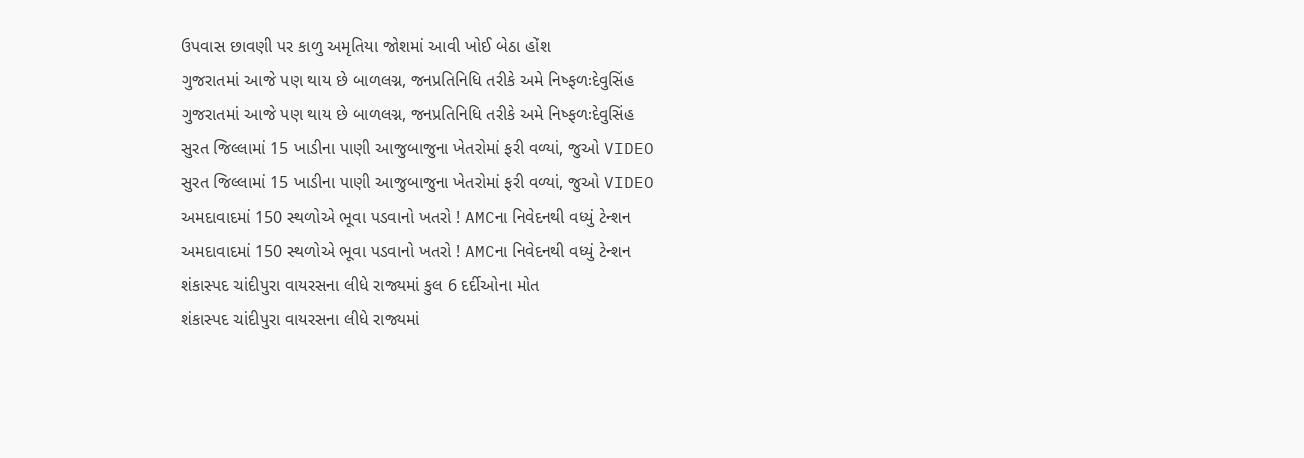ઉપવાસ છાવણી પર કાળુ અમૃતિયા જોશમાં આવી ખોઈ બેઠા હોંશ
ગુજરાતમાં આજે પણ થાય છે બાળલગ્ન, જનપ્રતિનિધિ તરીકે અમે નિષ્ફળઃદેવુસિંહ
ગુજરાતમાં આજે પણ થાય છે બાળલગ્ન, જનપ્રતિનિધિ તરીકે અમે નિષ્ફળઃદેવુસિંહ
સુરત જિલ્લામાં 15 ખાડીના પાણી આજુબાજુના ખેતરોમાં ફરી વળ્યાં, જુઓ VIDEO
સુરત જિલ્લામાં 15 ખાડીના પાણી આજુબાજુના ખેતરોમાં ફરી વળ્યાં, જુઓ VIDEO
અમદાવાદમાં 150 સ્થળોએ ભૂવા પડવાનો ખતરો ! AMCના નિવેદનથી વધ્યું ટેન્શન
અમદાવાદમાં 150 સ્થળોએ ભૂવા પડવાનો ખતરો ! AMCના નિવેદનથી વધ્યું ટેન્શન
શંકાસ્પદ ચાંદીપુરા વાયરસના લીધે રાજ્યમાં કુલ 6 દર્દીઓના મોત
શંકાસ્પદ ચાંદીપુરા વાયરસના લીધે રાજ્યમાં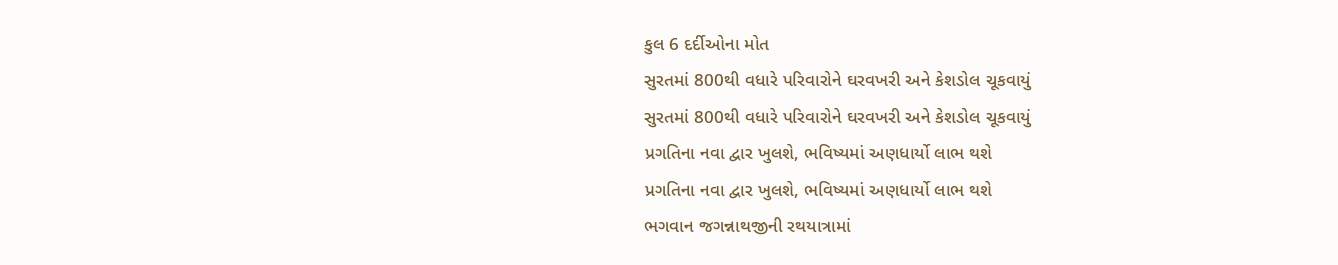કુલ 6 દર્દીઓના મોત
સુરતમાં 800થી વધારે પરિવારોને ઘરવખરી અને કેશડોલ ચૂકવાયું
સુરતમાં 800થી વધારે પરિવારોને ઘરવખરી અને કેશડોલ ચૂકવાયું
પ્રગતિના નવા દ્વાર ખુલશે, ભવિષ્યમાં અણધાર્યો લાભ થશે
પ્રગતિના નવા દ્વાર ખુલશે, ભવિષ્યમાં અણધાર્યો લાભ થશે
ભગવાન જગન્નાથજીની રથયાત્રામાં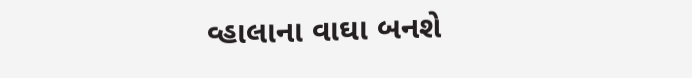વ્હાલાના વાઘા બનશે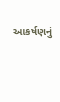આકર્ષણનું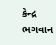કેન્દ્ર
ભગવાન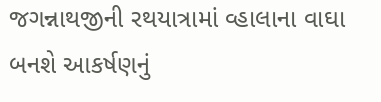જગન્નાથજીની રથયાત્રામાં વ્હાલાના વાઘા બનશે આકર્ષણનું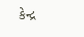કેન્દ્ર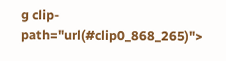g clip-path="url(#clip0_868_265)">